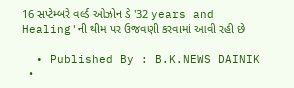16 સપ્ટેમ્બરે વર્લ્ડ ઓઝોન ડે '32 years and Healing'ની થીમ પર ઉજવણી કરવામાં આવી રહી છે

  • Published By : B.K.NEWS DAINIK
  •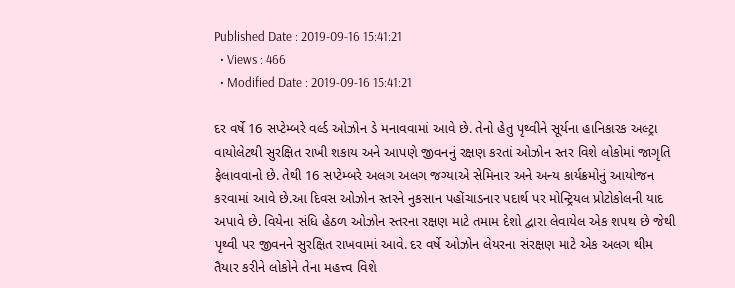Published Date : 2019-09-16 15:41:21
  • Views : 466
  • Modified Date : 2019-09-16 15:41:21

દર વર્ષે 16 સપ્ટેમ્બરે વર્લ્ડ ઓઝોન ડે મનાવવામાં આવે છે. તેનો હેતુ પૃથ્વીને સૂર્યના હાનિકારક અલ્ટ્રા વાયોલેટથી સુરક્ષિત રાખી શકાય અને આપણે જીવનનું રક્ષણ કરતાં ઓઝોન સ્તર વિશે લોકોમાં જાગૃતિ ફેલાવવાનો છે. તેથી 16 સપ્ટેમ્બરે અલગ અલગ જગ્યાએ સેમિનાર અને અન્ય કાર્યક્રમોનું આયોજન કરવામાં આવે છે.આ દિવસ ઓઝોન સ્તરને નુકસાન પહોંચાડનાર પદાર્થ પર મોન્ટ્રિયલ પ્રોટોકોલની યાદ અપાવે છે. વિયેના સંધિ હેઠળ ઓઝોન સ્તરના રક્ષણ માટે તમામ દેશો દ્વારા લેવાયેલ એક શપથ છે જેથી પૃથ્વી પર જીવનને સુરક્ષિત રાખવામાં આવે. દર વર્ષે ઓઝોન લેયરના સંરક્ષણ માટે એક અલગ થીમ તૈયાર કરીને લોકોને તેના મહત્ત્વ વિશે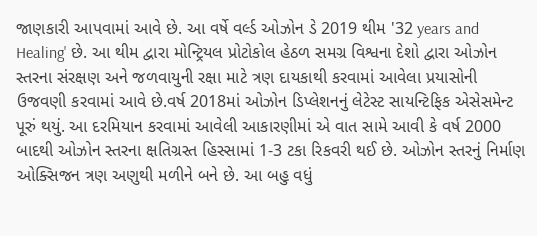જાણકારી આપવામાં આવે છે. આ વર્ષે વર્લ્ડ ઓઝોન ડે 2019 થીમ '32 years and Healing' છે. આ થીમ દ્વારા મોન્ટ્રિયલ પ્રોટોકોલ હેઠળ સમગ્ર વિશ્વના દેશો દ્વારા ઓઝોન સ્તરના સંરક્ષણ અને જળવાયુની રક્ષા માટે ત્રણ દાયકાથી કરવામાં આવેલા પ્રયાસોની ઉજવણી કરવામાં આવે છે.વર્ષ 2018માં ઓઝોન ડિપ્લેશનનું લેટેસ્ટ સાયન્ટિફિક એસેસમેન્ટ પૂરું થયું. આ દરમિયાન કરવામાં આવેલી આકારણીમાં એ વાત સામે આવી કે વર્ષ 2000 બાદથી ઓઝોન સ્તરના ક્ષતિગ્રસ્ત હિસ્સામાં 1-3 ટકા રિકવરી થઈ છે. ઓઝોન સ્તરનું નિર્માણ ઓક્સિજન ત્રણ અણુથી મળીને બને છે. આ બહુ વધું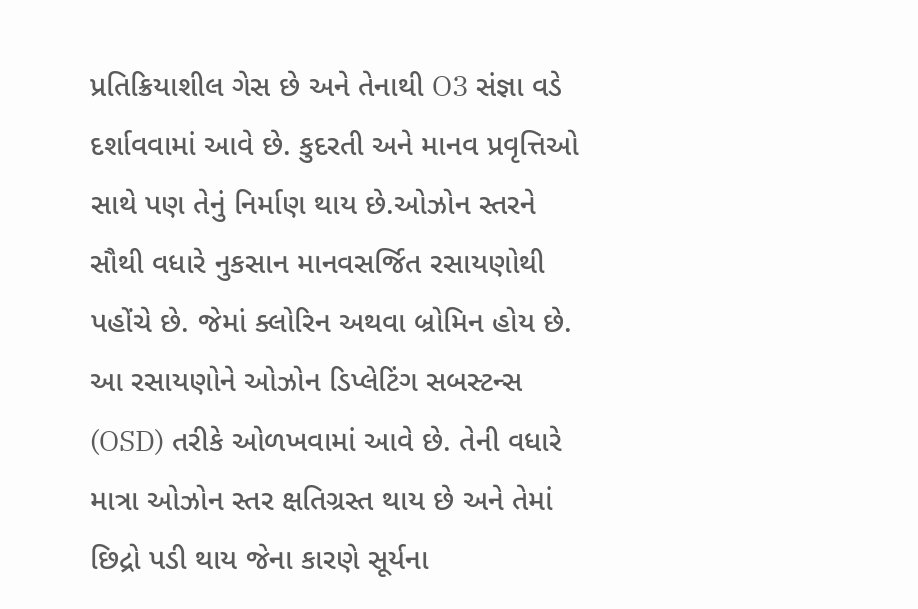પ્રતિક્રિયાશીલ ગેસ છે અને તેનાથી O3 સંજ્ઞા વડે દર્શાવવામાં આવે છે. કુદરતી અને માનવ પ્રવૃત્તિઓ સાથે પણ તેનું નિર્માણ થાય છે.ઓઝોન સ્તરને સૌથી વધારે નુકસાન માનવસર્જિત રસાયણોથી પહોંચે છે. જેમાં ક્લોરિન અથવા બ્રોમિન હોય છે. આ રસાયણોને ઓઝોન ડિપ્લેટિંગ સબસ્ટન્સ (OSD) તરીકે ઓળખવામાં આવે છે. તેની વધારે માત્રા ઓઝોન સ્તર ક્ષતિગ્રસ્ત થાય છે અને તેમાં છિદ્રો પડી થાય જેના કારણે સૂર્યના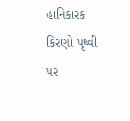હાનિકારક કિરણો પૃથ્વી પર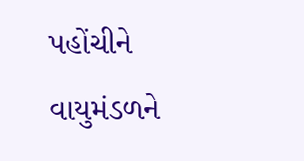પહોંચીને વાયુમંડળને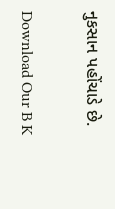નુકસાન પહોંચાડે છે.

Download Our B K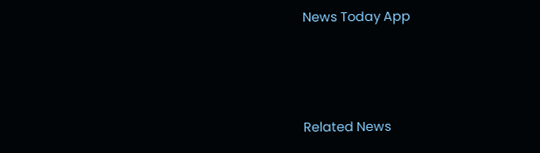News Today App



Related News